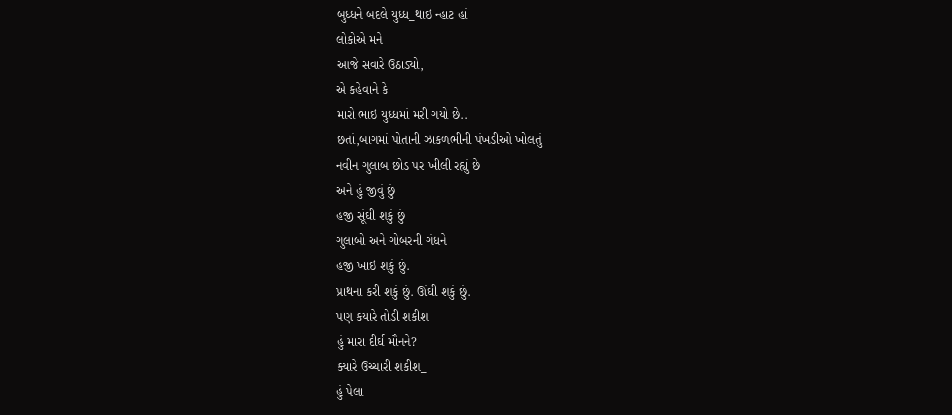બુધ્ધને બદલે યુધ્ધ_થાઇ ન્હાટ હાં
લોકોએ મને
આજે સવારે ઉઠાડ્યો,
એ કહેવાને કે
મારો ભાઇ યુધ્ધમાં મરી ગયો છે..
છતાં,બાગમાં પોતાની ઝાકળભીની પંખડીઓ ખોલતું
નવીન ગુલાબ છોડ પર ખીલી રહ્યું છે
અને હું જીવું છું
હજી સૂંઘી શકું છું
ગુલાબો અને ગોબરની ગંધને
હજી ખાઇ શકું છું.
પ્રાથના કરી શકું છું. ઊંઘી શકું છું.
પણ કયારે તોડી શકીશ
હું મારા દીર્ઘ મૌનને?
ક્યારે ઉચ્ચારી શકીશ_
હું પેલા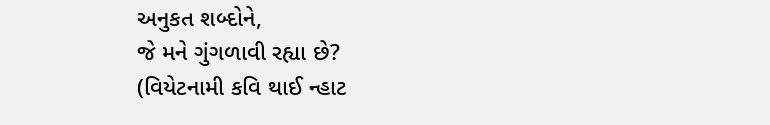અનુકત શબ્દોને,
જે મને ગુંગળાવી રહ્યા છે?
(વિયેટનામી કવિ થાઈ ન્હાટ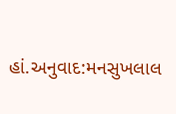હાં.અનુવાદ:મનસુખલાલ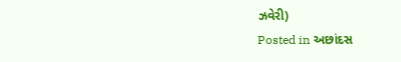ઝવેરી)
Posted in અછાંદસ